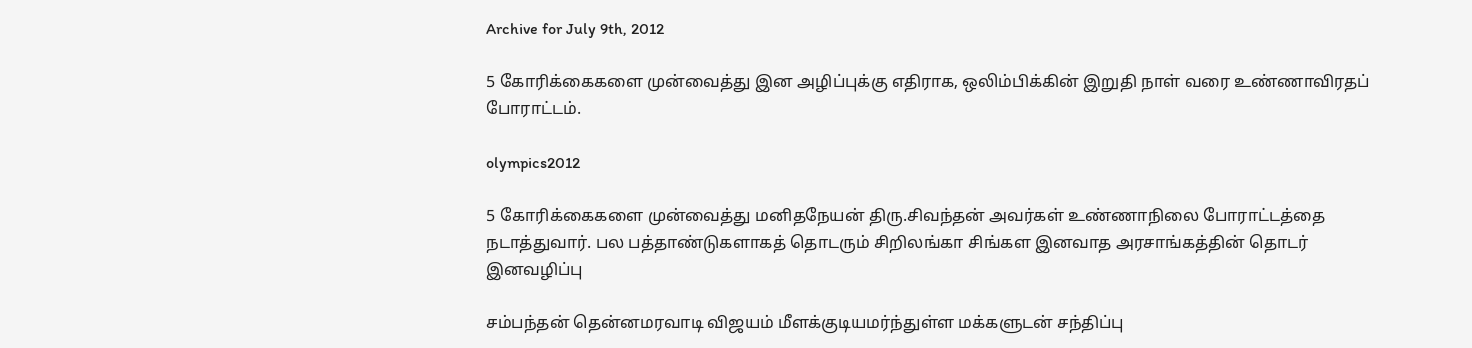Archive for July 9th, 2012

5 கோரிக்கைகளை முன்வைத்து இன அழிப்புக்கு எதிராக, ஒலிம்பிக்கின் இறுதி நாள் வரை உண்ணாவிரதப் போராட்டம்.

olympics2012

5 கோரிக்கைகளை முன்வைத்து மனிதநேயன் திரு.சிவந்தன் அவர்கள் உண்ணாநிலை போராட்டத்தை நடாத்துவார். பல பத்தாண்டுகளாகத் தொடரும் சிறிலங்கா சிங்கள இனவாத அரசாங்கத்தின் தொடர் இனவழிப்பு

சம்பந்தன் தென்னமரவாடி விஜயம் மீளக்குடியமர்ந்துள்ள மக்களுடன் சந்திப்பு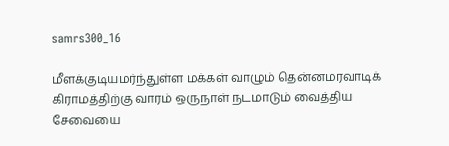samrs300_16

மீளக்குடியமர்ந்துள்ள மக்கள் வாழும் தென்னமரவாடிக் கிராமத்திற்கு வாரம் ஒருநாள் நடமாடும் வைத்திய சேவையை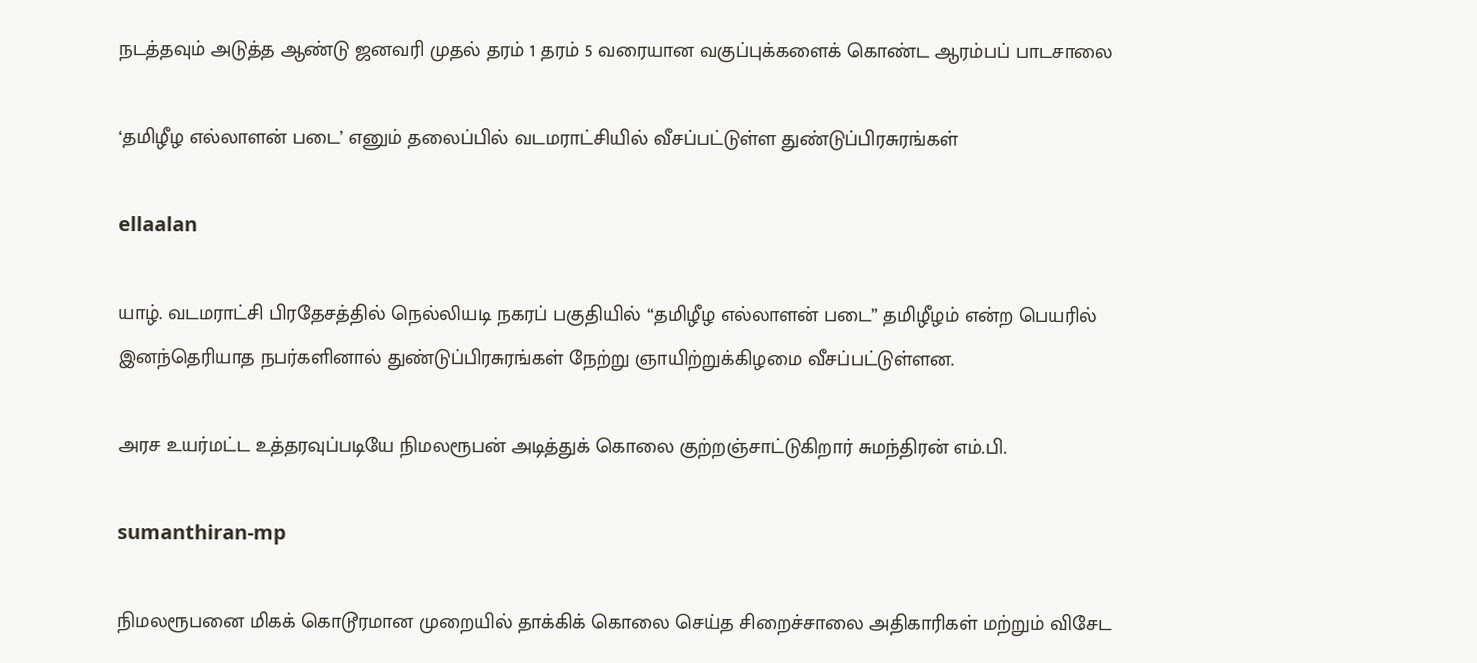நடத்தவும் அடுத்த ஆண்டு ஜனவரி முதல் தரம் 1 தரம் 5 வரையான வகுப்புக்களைக் கொண்ட ஆரம்பப் பாடசாலை

‘தமிழீழ எல்லாளன் படை’ எனும் தலைப்பில் வடமராட்சியில் வீசப்பட்டுள்ள துண்டுப்பிரசுரங்கள்

ellaalan

யாழ். வடமராட்சி பிரதேசத்தில் நெல்லியடி நகரப் பகுதியில் “தமிழீழ எல்லாளன் படை” தமிழீழம் என்ற பெயரில் இனந்தெரியாத நபர்களினால் துண்டுப்பிரசுரங்கள் நேற்று ஞாயிற்றுக்கிழமை வீசப்பட்டுள்ளன.

அரச உயர்மட்ட உத்தரவுப்படியே நிமலரூபன் அடித்துக் கொலை குற்றஞ்சாட்டுகிறார் சுமந்திரன் எம்.பி.

sumanthiran-mp

நிமலரூபனை மிகக் கொடூரமான முறையில் தாக்கிக் கொலை செய்த சிறைச்சாலை அதிகாரிகள் மற்றும் விசேட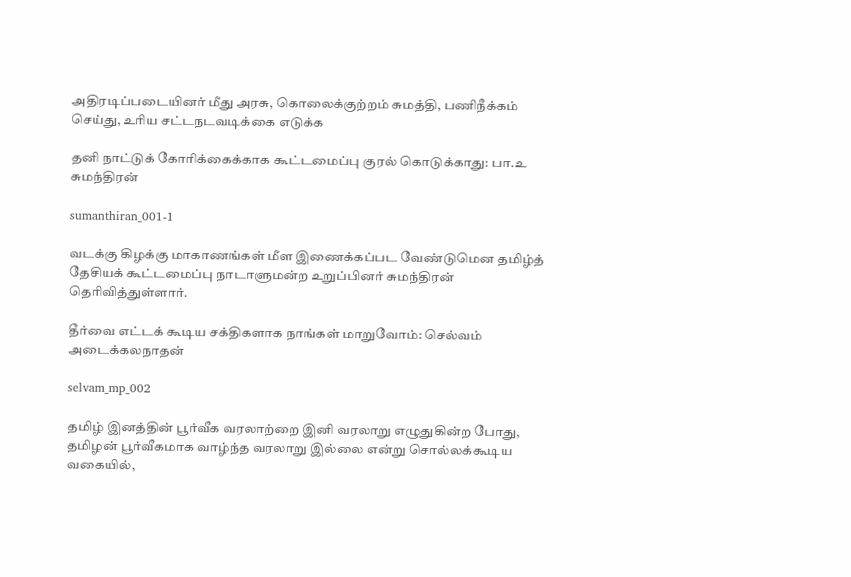அதிரடிப்படையினர் மீது அரசு, கொலைக்குற்றம் சுமத்தி, பணிநீக்கம் செய்து, உரிய சட்டநடவடிக்கை எடுக்க

தனி நாட்டுக் கோரிக்கைக்காக கூட்டமைப்பு குரல் கொடுக்காது: பா.உ சுமந்திரன்

sumanthiran_001-1

வடக்கு கிழக்கு மாகாணங்கள் மீள இணைக்கப்பட வேண்டுமென தமிழ்த் தேசியக் கூட்டமைப்பு நாடாளுமன்ற உறுப்பினர் சுமந்திரன் தெரிவித்துள்ளார்.

தீர்வை எட்டக் கூடிய சக்திகளாக நாங்கள் மாறுவோம்: செல்வம் அடைக்கலநாதன்

selvam_mp_002

தமிழ் இனத்தின் பூர்வீக வரலாற்றை இனி வரலாறு எழுதுகின்ற போது, தமிழன் பூர்வீகமாக வாழ்ந்த வரலாறு இல்லை என்று சொல்லக்கூடிய வகையில்,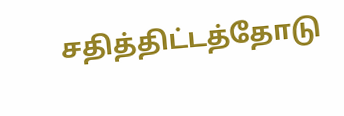சதித்திட்டத்தோடு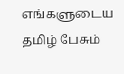எங்களுடைய தமிழ் பேசும்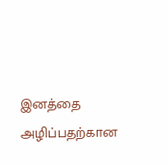இனத்தை அழிப்பதற்கான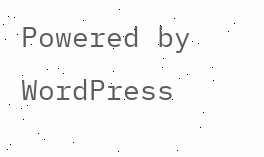Powered by WordPress